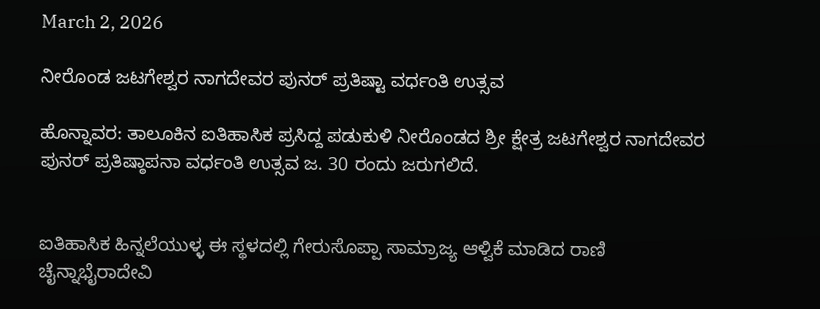March 2, 2026

ನೀರೊಂಡ ಜಟಗೇಶ್ವರ ನಾಗದೇವರ ಪುನರ್ ಪ್ರತಿಷ್ಟಾ ವರ್ಧಂತಿ ಉತ್ಸವ

ಹೊನ್ನಾವರ: ತಾಲೂಕಿನ ಐತಿಹಾಸಿಕ ಪ್ರಸಿದ್ದ ಪಡುಕುಳಿ ನೀರೊಂಡದ ಶ್ರೀ ಕ್ಷೇತ್ರ ಜಟಗೇಶ್ವರ ನಾಗದೇವರ ಪುನರ್ ಪ್ರತಿಷ್ಠಾಪನಾ ವರ್ಧಂತಿ ಉತ್ಸವ ಜ. 30 ರಂದು ಜರುಗಲಿದೆ.


ಐತಿಹಾಸಿಕ ಹಿನ್ನಲೆಯುಳ್ಳ ಈ ಸ್ಥಳದಲ್ಲಿ ಗೇರುಸೊಪ್ಪಾ ಸಾಮ್ರಾಜ್ಯ ಆಳ್ವಿಕೆ ಮಾಡಿದ ರಾಣಿ ಚೈನ್ನಾಭೈರಾದೇವಿ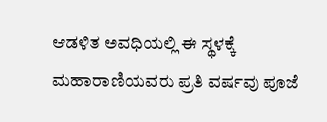ಆಡಳಿತ ಅವಧಿಯಲ್ಲಿ ಈ ಸ್ಥಳಕ್ಕೆ ಮಹಾರಾಣಿಯವರು ಪ್ರತಿ ವರ್ಷವು ಪೂಜೆ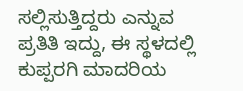ಸಲ್ಲಿಸುತ್ತಿದ್ದರು ಎನ್ನುವ ಪ್ರತಿತಿ ಇದ್ದು, ಈ ಸ್ಥಳದಲ್ಲಿ ಕುಪ್ಪರಗಿ ಮಾದರಿಯ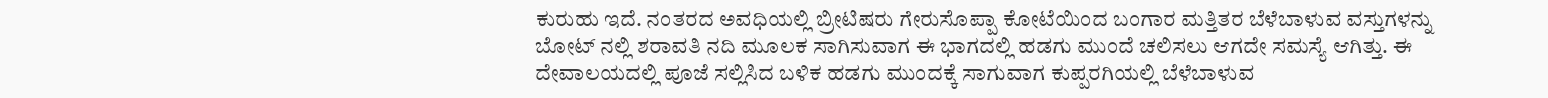ಕುರುಹು ಇದೆ. ನಂತರದ ಅವಧಿಯಲ್ಲಿ ಬ್ರೀಟಿಷರು ಗೇರುಸೊಪ್ಪಾ ಕೋಟೆಯಿಂದ ಬಂಗಾರ ಮತ್ತಿತರ ಬೆಳೆಬಾಳುವ ವಸ್ತುಗಳನ್ನು ಬೋಟ್ ನಲ್ಲಿ ಶರಾವತಿ ನದಿ ಮೂಲಕ ಸಾಗಿಸುವಾಗ ಈ ಭಾಗದಲ್ಲಿ ಹಡಗು ಮುಂದೆ ಚಲಿಸಲು ಆಗದೇ ಸಮಸ್ಯೆ ಆಗಿತ್ತು. ಈ ದೇವಾಲಯದಲ್ಲಿ ಪೂಜೆ ಸಲ್ಲಿಸಿದ ಬಳಿಕ ಹಡಗು ಮುಂದಕ್ಕೆ ಸಾಗುವಾಗ ಕುಪ್ಪರಗಿಯಲ್ಲಿ ಬೆಳೆಬಾಳುವ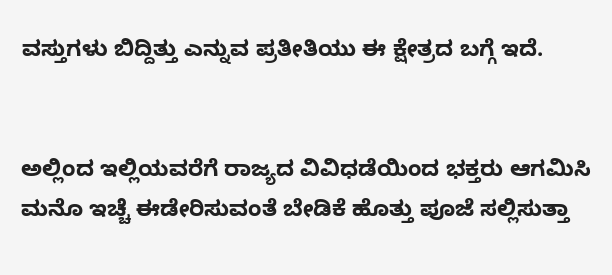ವಸ್ತುಗಳು ಬಿದ್ದಿತ್ತು ಎನ್ನುವ ಪ್ರತೀತಿಯು ಈ ಕ್ಷೇತ್ರದ ಬಗ್ಗೆ ಇದೆ.


ಅಲ್ಲಿಂದ ಇಲ್ಲಿಯವರೆಗೆ ರಾಜ್ಯದ ವಿವಿಧಡೆಯಿಂದ ಭಕ್ತರು ಆಗಮಿಸಿ ಮನೊ ಇಚ್ಚೆ ಈಡೇರಿಸುವಂತೆ ಬೇಡಿಕೆ ಹೊತ್ತು ಪೂಜೆ ಸಲ್ಲಿಸುತ್ತಾ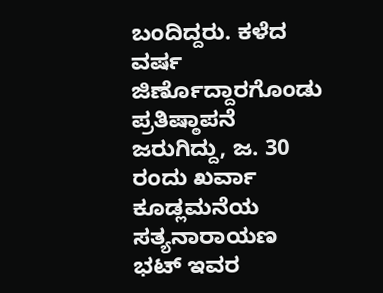ಬಂದಿದ್ದರು. ಕಳೆದ ವರ್ಷ ಜಿರ್ಣೊದ್ದಾರಗೊಂಡು ಪ್ರತಿಷ್ಠಾಪನೆ ಜರುಗಿದ್ದು, ಜ. 30 ರಂದು ಖರ್ವಾ ಕೂಡ್ಲಮನೆಯ ಸತ್ಯನಾರಾಯಣ ಭಟ್ ಇವರ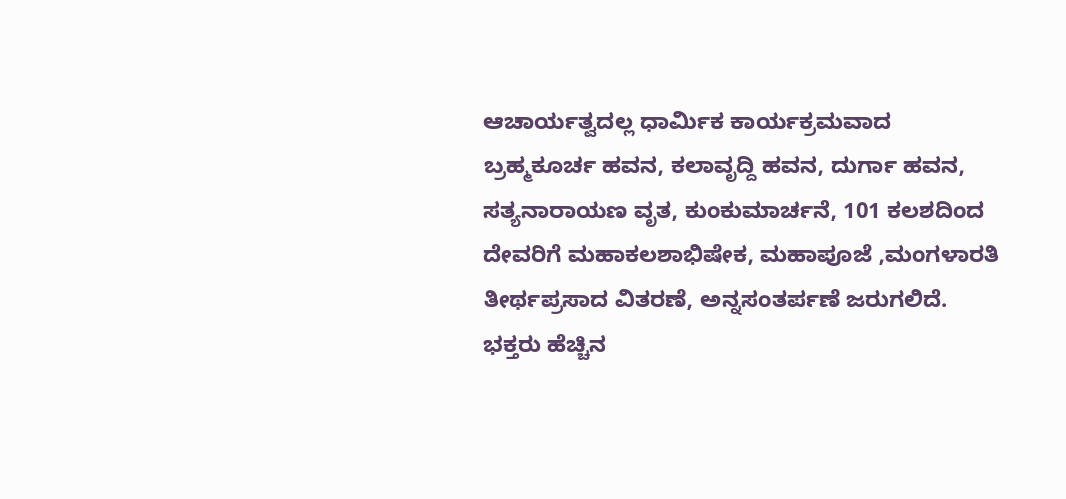ಆಚಾರ್ಯತ್ವದಲ್ಲ ಧಾರ್ಮಿಕ ಕಾರ್ಯಕ್ರಮವಾದ
ಬ್ರಹ್ಮಕೂರ್ಚ ಹವನ, ಕಲಾವೃದ್ದಿ ಹವನ, ದುರ್ಗಾ ಹವನ, ಸತ್ಯನಾರಾಯಣ ವೃತ, ಕುಂಕುಮಾರ್ಚನೆ, 101 ಕಲಶದಿಂದ ದೇವರಿಗೆ ಮಹಾಕಲಶಾಭಿಷೇಕ, ಮಹಾಪೂಜೆ ,ಮಂಗಳಾರತಿ ತೀರ್ಥಪ್ರಸಾದ ವಿತರಣೆ, ಅನ್ನಸಂತರ್ಪಣೆ ಜರುಗಲಿದೆ. ಭಕ್ತರು ಹೆಚ್ಚಿನ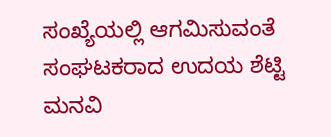ಸಂಖ್ಯೆಯಲ್ಲಿ ಆಗಮಿಸುವಂತೆ ಸಂಘಟಕರಾದ ಉದಯ ಶೆಟ್ಟಿ ಮನವಿ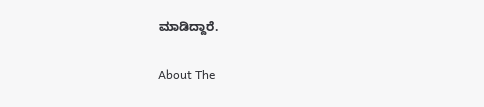ಮಾಡಿದ್ದಾರೆ.

About The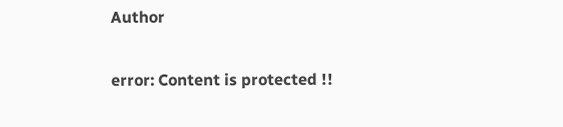Author

error: Content is protected !!